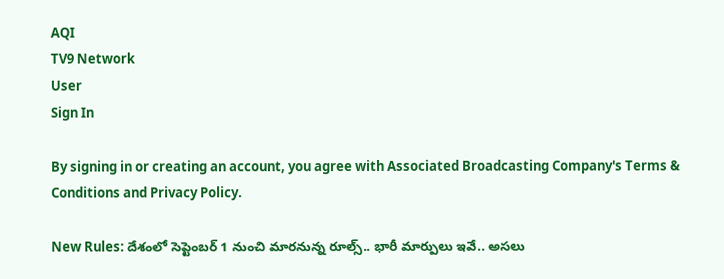AQI
TV9 Network
User
Sign In

By signing in or creating an account, you agree with Associated Broadcasting Company's Terms & Conditions and Privacy Policy.

New Rules: దేశంలో సెప్టెంబర్ 1 నుంచి మారనున్న రూల్స్.. భారీ మార్పులు ఇవే.. అసలు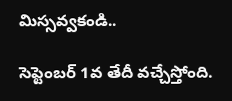మిస్సవ్వకండి..

సెప్టెంబర్ 1వ తేదీ వచ్చేస్తోంది.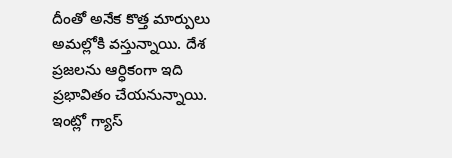దీంతో అనేక కొత్త మార్పులు అమల్లోకి వస్తున్నాయి. దేశ ప్రజలను ఆర్ధికంగా ఇది ప్రభావితం చేయనున్నాయి. ఇంట్లో గ్యాస్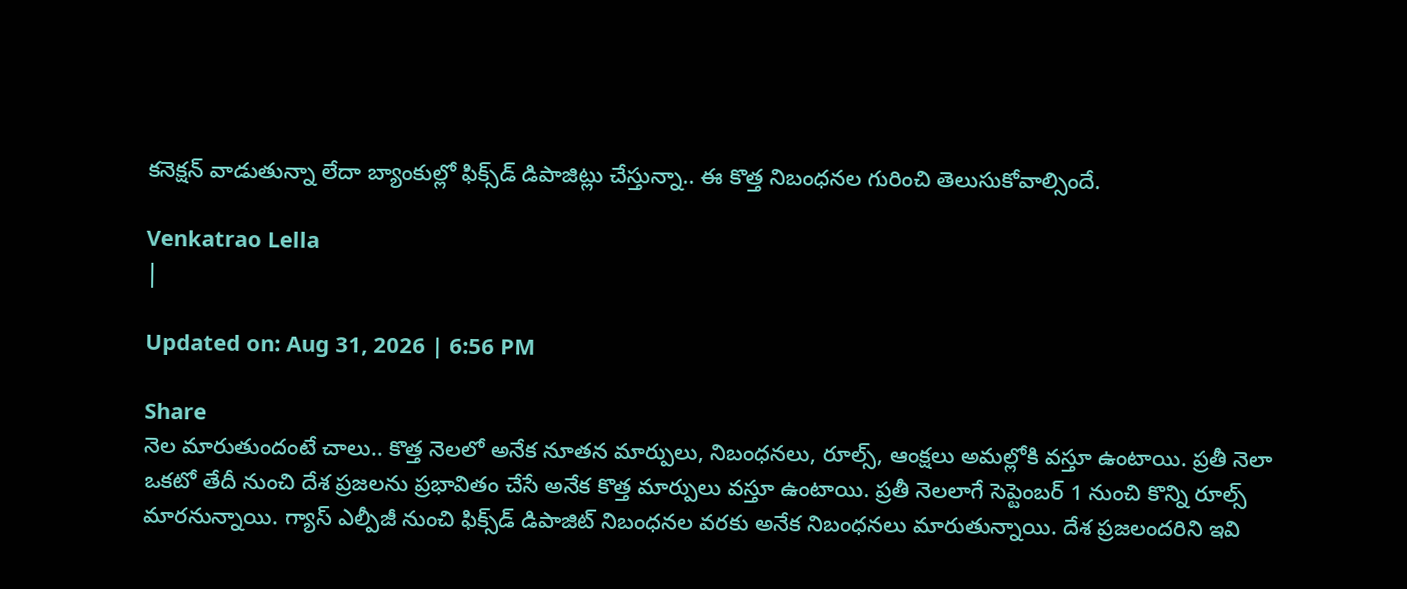కనెక్షన్ వాడుతున్నా లేదా బ్యాంకుల్లో ఫిక్స్‌డ్ డిపాజిట్లు చేస్తున్నా.. ఈ కొత్త నిబంధనల గురించి తెలుసుకోవాల్సిందే.

Venkatrao Lella
|

Updated on: Aug 31, 2026 | 6:56 PM

Share
నెల మారుతుందంటే చాలు.. కొత్త నెలలో అనేక నూతన మార్పులు, నిబంధనలు, రూల్స్, ఆంక్షలు అమల్లోకి వస్తూ ఉంటాయి. ప్రతీ నెలా ఒకటో తేదీ నుంచి దేశ ప్రజలను ప్రభావితం చేసే అనేక కొత్త మార్పులు వస్తూ ఉంటాయి. ప్రతీ నెలలాగే సెప్టెంబర్ 1 నుంచి కొన్ని రూల్స్ మారనున్నాయి. గ్యాస్ ఎల్పీజీ నుంచి ఫిక్స్‌డ్ డిపాజిట్ నిబంధనల వరకు అనేక నిబంధనలు మారుతున్నాయి. దేశ ప్రజలందరిని ఇవి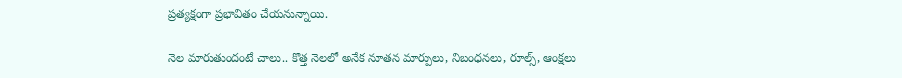ప్రత్యక్షంగా ప్రభావితం చేయనున్నాయి.

నెల మారుతుందంటే చాలు.. కొత్త నెలలో అనేక నూతన మార్పులు, నిబంధనలు, రూల్స్, ఆంక్షలు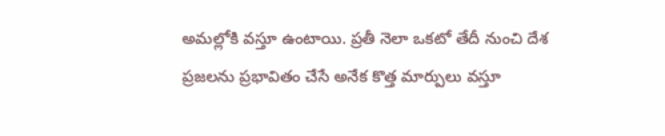అమల్లోకి వస్తూ ఉంటాయి. ప్రతీ నెలా ఒకటో తేదీ నుంచి దేశ ప్రజలను ప్రభావితం చేసే అనేక కొత్త మార్పులు వస్తూ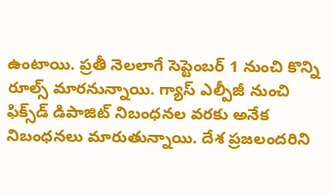ఉంటాయి. ప్రతీ నెలలాగే సెప్టెంబర్ 1 నుంచి కొన్ని రూల్స్ మారనున్నాయి. గ్యాస్ ఎల్పీజీ నుంచి ఫిక్స్‌డ్ డిపాజిట్ నిబంధనల వరకు అనేక నిబంధనలు మారుతున్నాయి. దేశ ప్రజలందరిని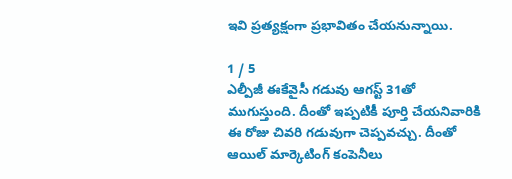ఇవి ప్రత్యక్షంగా ప్రభావితం చేయనున్నాయి.

1 / 5
ఎల్పీజీ ఈకేవైసీ గడువు ఆగస్ట్ 31తో ముగుస్తుంది. దీంతో ఇప్పటికీ పూర్తి చేయనివారికి ఈ రోజు చివరి గడువుగా చెప్పవచ్చు. దీంతో ఆయిల్ మార్కెటింగ్ కంపెనీలు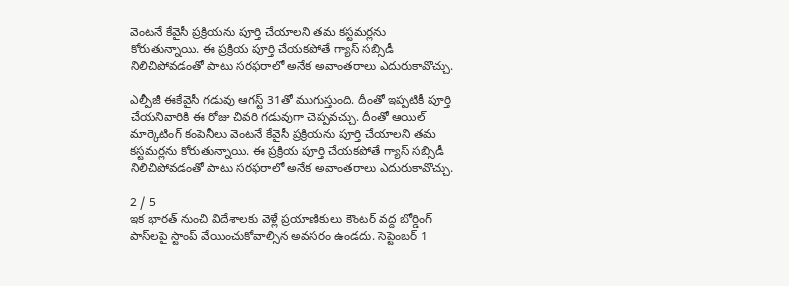వెంటనే కేవైసీ ప్రక్రియను పూర్తి చేయాలని తమ కస్టమర్లను కోరుతున్నాయి. ఈ ప్రక్రియ పూర్తి చేయకపోతే గ్యాస్ సబ్సిడీ నిలిచిపోవడంతో పాటు సరఫరాలో అనేక అవాంతరాలు ఎదురుకావొచ్చు.

ఎల్పీజీ ఈకేవైసీ గడువు ఆగస్ట్ 31తో ముగుస్తుంది. దీంతో ఇప్పటికీ పూర్తి చేయనివారికి ఈ రోజు చివరి గడువుగా చెప్పవచ్చు. దీంతో ఆయిల్ మార్కెటింగ్ కంపెనీలు వెంటనే కేవైసీ ప్రక్రియను పూర్తి చేయాలని తమ కస్టమర్లను కోరుతున్నాయి. ఈ ప్రక్రియ పూర్తి చేయకపోతే గ్యాస్ సబ్సిడీ నిలిచిపోవడంతో పాటు సరఫరాలో అనేక అవాంతరాలు ఎదురుకావొచ్చు.

2 / 5
ఇక భారత్ నుంచి విదేశాలకు వెళ్లే ప్రయాణికులు కౌంటర్ వద్ద బోర్డింగ్ పాస్‌లపై స్టాంప్ వేయించుకోవాల్సిన అవసరం ఉండదు. సెప్టెంబర్ 1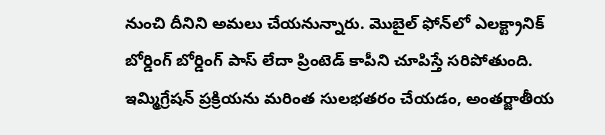నుంచి దీనిని అమలు చేయనున్నారు. మొబైల్ ఫోన్‌లో ఎలక్ట్రానిక్ బోర్డింగ్ బోర్డింగ్ పాస్ లేదా ప్రింటెడ్ కాపీని చూపిస్తే సరిపోతుంది. ఇమ్మిగ్రేషన్ ప్రక్రియను మరింత సులభతరం చేయడం, అంతర్జాతీయ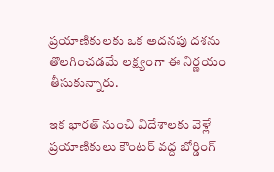ప్రయాణికులకు ఒక అదనపు దశను తొలగించడమే లక్ష్యంగా ఈ నిర్ణయం తీసుకున్నారు.

ఇక భారత్ నుంచి విదేశాలకు వెళ్లే ప్రయాణికులు కౌంటర్ వద్ద బోర్డింగ్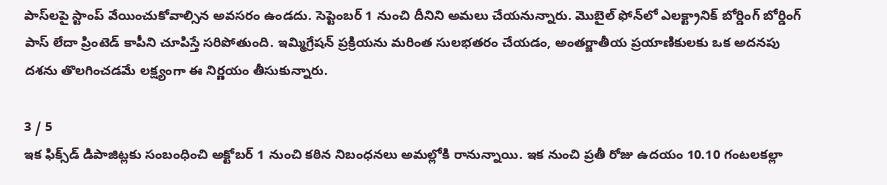పాస్‌లపై స్టాంప్ వేయించుకోవాల్సిన అవసరం ఉండదు. సెప్టెంబర్ 1 నుంచి దీనిని అమలు చేయనున్నారు. మొబైల్ ఫోన్‌లో ఎలక్ట్రానిక్ బోర్డింగ్ బోర్డింగ్ పాస్ లేదా ప్రింటెడ్ కాపీని చూపిస్తే సరిపోతుంది. ఇమ్మిగ్రేషన్ ప్రక్రియను మరింత సులభతరం చేయడం, అంతర్జాతీయ ప్రయాణికులకు ఒక అదనపు దశను తొలగించడమే లక్ష్యంగా ఈ నిర్ణయం తీసుకున్నారు.

3 / 5
ఇక ఫిక్స్‌డ్ డిపాజిట్లకు సంబంధించి అక్టోబర్ 1 నుంచి కఠిన నిబంధనలు అమల్లోకి రానున్నాయి. ఇక నుంచి ప్రతీ రోజు ఉదయం 10.10 గంటలకల్లా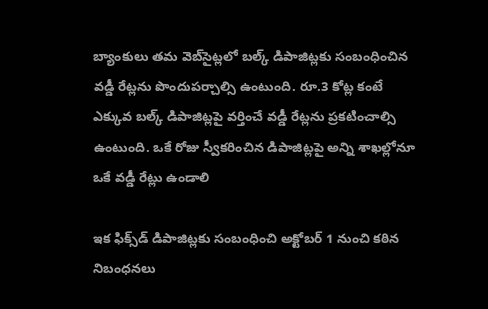బ్యాంకులు తమ వెబ్‌సైట్లలో బల్క్ డిపాజిట్లకు సంబంధించిన వడ్డీ రేట్లను పొందుపర్చాల్సి ఉంటుంది. రూ.3 కోట్ల కంటే ఎక్కువ బల్క్ డిపాజిట్లపై వర్తించే వడ్డీ రేట్లను ప్రకటించాల్సి ఉంటుంది. ఒకే రోజు స్వీకరించిన డిపాజిట్లపై అన్ని శాఖల్లోనూ ఒకే వడ్డీ రేట్లు ఉండాలి

ఇక ఫిక్స్‌డ్ డిపాజిట్లకు సంబంధించి అక్టోబర్ 1 నుంచి కఠిన నిబంధనలు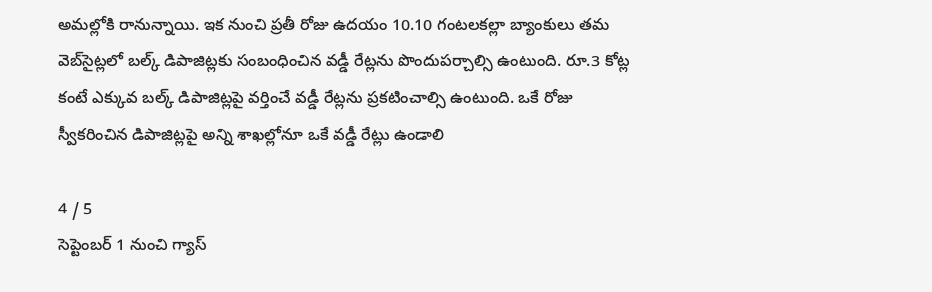అమల్లోకి రానున్నాయి. ఇక నుంచి ప్రతీ రోజు ఉదయం 10.10 గంటలకల్లా బ్యాంకులు తమ వెబ్‌సైట్లలో బల్క్ డిపాజిట్లకు సంబంధించిన వడ్డీ రేట్లను పొందుపర్చాల్సి ఉంటుంది. రూ.3 కోట్ల కంటే ఎక్కువ బల్క్ డిపాజిట్లపై వర్తించే వడ్డీ రేట్లను ప్రకటించాల్సి ఉంటుంది. ఒకే రోజు స్వీకరించిన డిపాజిట్లపై అన్ని శాఖల్లోనూ ఒకే వడ్డీ రేట్లు ఉండాలి

4 / 5
సెప్టెంబర్ 1 నుంచి గ్యాస్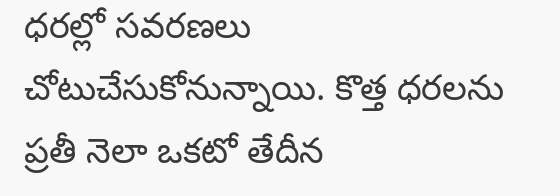ధరల్లో సవరణలు చోటుచేసుకోనున్నాయి. కొత్త ధరలను ప్రతీ నెలా ఒకటో తేదీన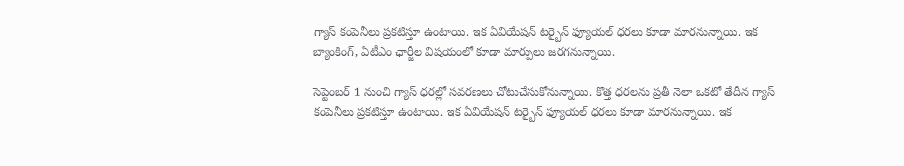గ్యాస్ కంపెనీలు ప్రకటిస్తూ ఉంటాయి. ఇక ఏవియేషన్ టర్బైన్ ఫ్యూయల్ ధరలు కూడా మారనున్నాయి. ఇక బ్యాంకింగ్, ఏటీఎం ఛార్జీల విషయంలో కూడా మార్పులు జరగనున్నాయి.

సెప్టెంబర్ 1 నుంచి గ్యాస్ ధరల్లో సవరణలు చోటుచేసుకోనున్నాయి. కొత్త ధరలను ప్రతీ నెలా ఒకటో తేదీన గ్యాస్ కంపెనీలు ప్రకటిస్తూ ఉంటాయి. ఇక ఏవియేషన్ టర్బైన్ ఫ్యూయల్ ధరలు కూడా మారనున్నాయి. ఇక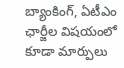బ్యాంకింగ్, ఏటీఎం ఛార్జీల విషయంలో కూడా మార్పులు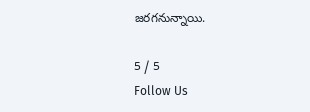జరగనున్నాయి.

5 / 5
Follow Us